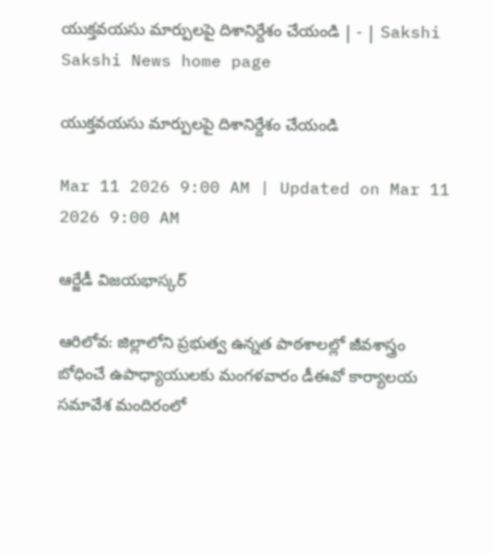యుక్తవయసు మార్పులపై దిశానిర్దేశం చేయండి | - | Sakshi
Sakshi News home page

యుక్తవయసు మార్పులపై దిశానిర్దేశం చేయండి

Mar 11 2026 9:00 AM | Updated on Mar 11 2026 9:00 AM

ఆర్జేడీ విజయభాస్కర్‌

ఆరిలోవ: జిల్లాలోని ప్రభుత్వ ఉన్నత పాఠశాలల్లో జీవశాస్త్రం బోధించే ఉపాధ్యాయులకు మంగళవారం డీఈవో కార్యాలయ సమావేశ మందిరంలో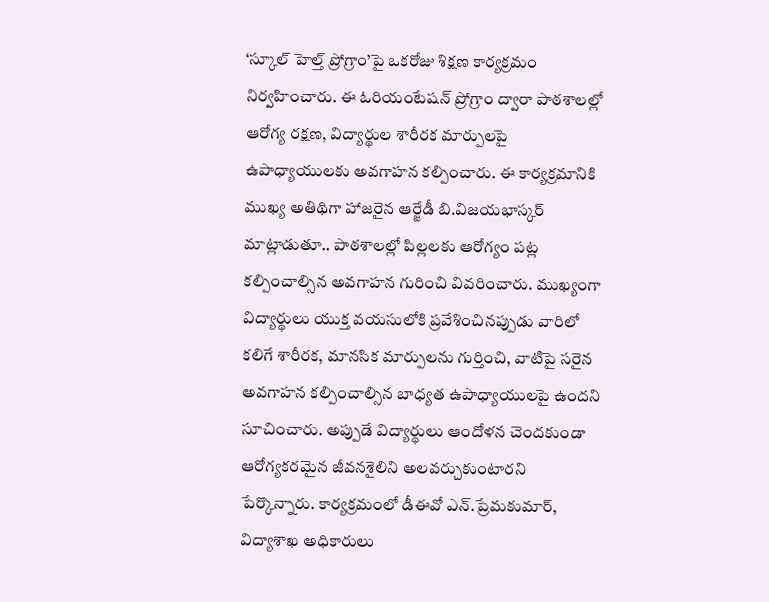‘స్కూల్‌ హెల్త్‌ ప్రోగ్రాం’పై ఒకరోజు శిక్షణ కార్యక్రమం నిర్వహించారు. ఈ ఓరియంటేషన్‌ ప్రోగ్రాం ద్వారా పాఠశాలల్లో ఆరోగ్య రక్షణ, విద్యార్థుల శారీరక మార్పులపై ఉపాధ్యాయులకు అవగాహన కల్పించారు. ఈ కార్యక్రమానికి ముఖ్య అతిథిగా హాజరైన ఆర్జేడీ బి.విజయభాస్కర్‌ మాట్లాడుతూ.. పాఠశాలల్లో పిల్లలకు ఆరోగ్యం పట్ల కల్పించాల్సిన అవగాహన గురించి వివరించారు. ముఖ్యంగా విద్యార్థులు యుక్త వయసులోకి ప్రవేశించినప్పుడు వారిలో కలిగే శారీరక, మానసిక మార్పులను గుర్తించి, వాటిపై సరైన అవగాహన కల్పించాల్సిన బాధ్యత ఉపాధ్యాయులపై ఉందని సూచించారు. అప్పుడే విద్యార్థులు ఆందోళన చెందకుండా ఆరోగ్యకరమైన జీవనశైలిని అలవర్చుకుంటారని పేర్కొన్నారు. కార్యక్రమంలో డీఈవో ఎన్‌.ప్రేమకుమార్‌, విద్యాశాఖ అధికారులు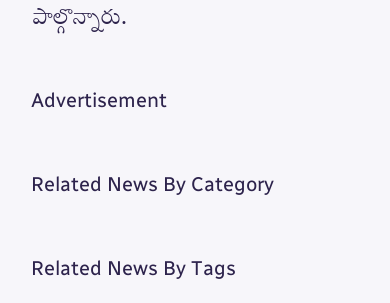పాల్గొన్నారు.

Advertisement

Related News By Category

Related News By Tags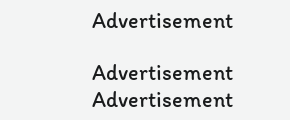Advertisement

Advertisement
Advertisement